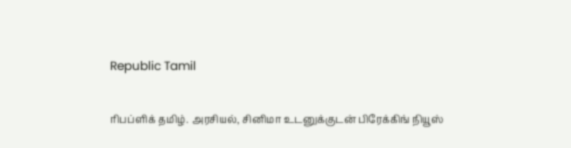Republic Tamil

ரிபப்ளிக் தமிழ். அரசியல், சினிமா உடனுக்குடன் பிரேக்கிங் நியூஸ்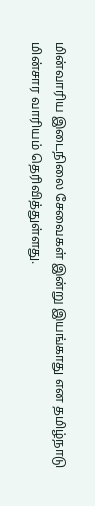மின்வாரிய இடைநிலை சேவைகள் இன்று இயங்காது என தமிழ்நாடு மின்சார வாரியம் தெரிவித்துள்ளது.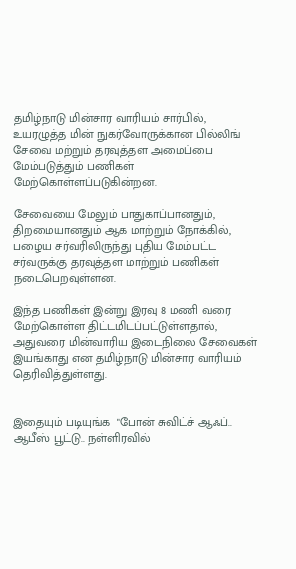தமிழ்நாடு மின்சார வாரியம் சார்பில், உயரழுத்த மின் நுகர்வோருக்கான பில்லிங் சேவை மற்றும் தரவுத்தள அமைப்பை மேம்படுத்தும் பணிகள் மேற்கொள்ளப்படுகின்றன.

சேவையை மேலும் பாதுகாப்பானதும், திறமையானதும் ஆக மாற்றும் நோக்கில், பழைய சர்வரிலிருந்து புதிய மேம்பட்ட சர்வருக்கு தரவுத்தள மாற்றும் பணிகள் நடைபெறவுள்ளன.

இந்த பணிகள் இன்று இரவு 8 மணி வரை மேற்கொள்ள திட்டமிடப்பட்டுள்ளதால், அதுவரை மின்வாரிய இடைநிலை சேவைகள் இயங்காது என தமிழ்நாடு மின்சார வாரியம் தெரிவித்துள்ளது.


இதையும் படியுங்க  "போன் சுவிட்ச் ஆஃப்.. ஆபீஸ் பூட்டு.. நள்ளிரவில்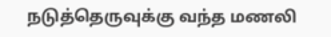நடுத்தெருவுக்கு வந்த மணலி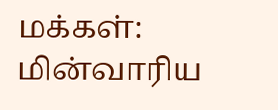மக்கள்: மின்வாரிய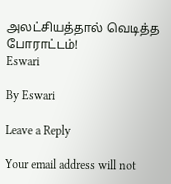அலட்சியத்தால் வெடித்த போராட்டம்!
Eswari

By Eswari

Leave a Reply

Your email address will not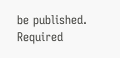be published. Required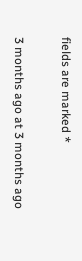fields are marked *

3 months ago at 3 months ago